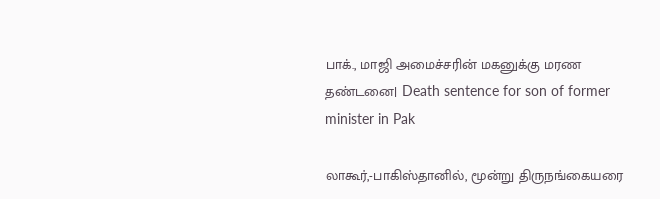பாக்., மாஜி அமைச்சரின் மகனுக்கு மரண தண்டனை| Death sentence for son of former minister in Pak

லாகூர்,-பாகிஸ்தானில், மூன்று திருநங்கையரை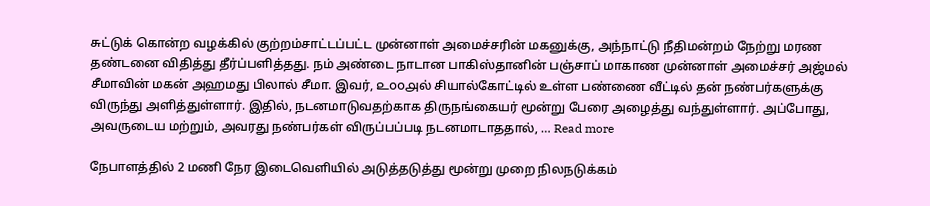சுட்டுக் கொன்ற வழக்கில் குற்றம்சாட்டப்பட்ட முன்னாள் அமைச்சரின் மகனுக்கு, அந்நாட்டு நீதிமன்றம் நேற்று மரண தண்டனை விதித்து தீர்ப்பளித்தது. நம் அண்டை நாடான பாகிஸ்தானின் பஞ்சாப் மாகாண முன்னாள் அமைச்சர் அஜ்மல் சீமாவின் மகன் அஹமது பிலால் சீமா. இவர், ௨௦௦௮ல் சியால்கோட்டில் உள்ள பண்ணை வீட்டில் தன் நண்பர்களுக்கு விருந்து அளித்துள்ளார். இதில், நடனமாடுவதற்காக திருநங்கையர் மூன்று பேரை அழைத்து வந்துள்ளார். அப்போது, அவருடைய மற்றும், அவரது நண்பர்கள் விருப்பப்படி நடனமாடாததால், … Read more

நேபாளத்தில் 2 மணி நேர இடைவெளியில் அடுத்தடுத்து மூன்று முறை நிலநடுக்கம்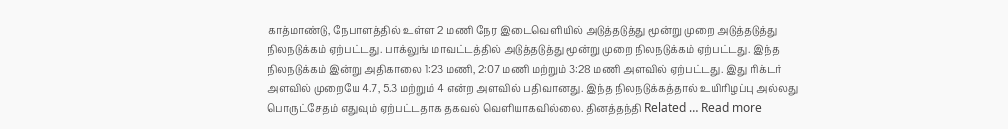காத்மாண்டு, நேபாளத்தில் உள்ள 2 மணி நேர இடைவெளியில் அடுத்தடுத்து மூன்று முறை அடுத்தடுத்து நிலநடுக்கம் ஏற்பட்டது. பாக்லுங் மாவட்டத்தில் அடுத்தடுத்து மூன்று முறை நிலநடுக்கம் ஏற்பட்டது. இந்த நிலநடுக்கம் இன்று அதிகாலை 1:23 மணி, 2:07 மணி மற்றும் 3:28 மணி அளவில் ஏற்பட்டது. இது ரிக்டர் அளவில் முறையே 4.7, 5.3 மற்றும் 4 என்ற அளவில் பதிவானது. இந்த நிலநடுக்கத்தால் உயிரிழப்பு அல்லது பொருட்சேதம் எதுவும் ஏற்பட்டதாக தகவல் வெளியாகவில்லை. தினத்தந்தி Related … Read more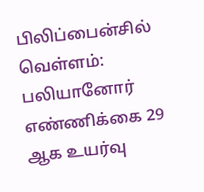பிலிப்பைன்சில் வெள்ளம்: பலியானோர் எண்ணிக்கை 29 ஆக உயர்வு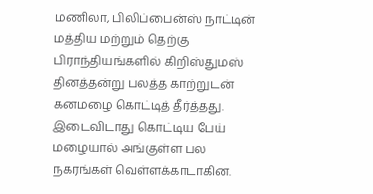மணிலா, பிலிப்பைன்ஸ் நாட்டின் மத்திய மற்றும் தெற்கு பிராந்தியங்களில் கிறிஸ்துமஸ் தினத்தன்று பலத்த காற்றுடன் கனமழை கொட்டித் தீர்த்தது. இடைவிடாது கொட்டிய பேய் மழையால் அங்குள்ள பல நகரங்கள் வெள்ளக்காடாகின.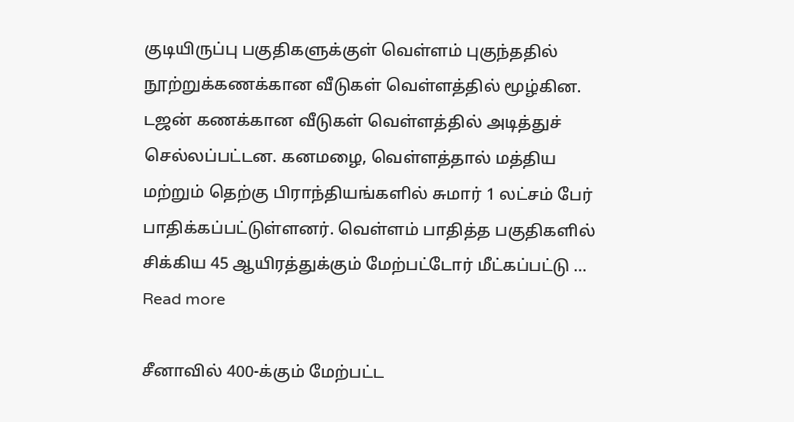குடியிருப்பு பகுதிகளுக்குள் வெள்ளம் புகுந்ததில் நூற்றுக்கணக்கான வீடுகள் வெள்ளத்தில் மூழ்கின. டஜன் கணக்கான வீடுகள் வெள்ளத்தில் அடித்துச் செல்லப்பட்டன. கனமழை, வெள்ளத்தால் மத்திய மற்றும் தெற்கு பிராந்தியங்களில் சுமார் 1 லட்சம் பேர் பாதிக்கப்பட்டுள்ளனர். வெள்ளம் பாதித்த பகுதிகளில் சிக்கிய 45 ஆயிரத்துக்கும் மேற்பட்டோர் மீட்கப்பட்டு … Read more

சீனாவில் 400-க்கும் மேற்பட்ட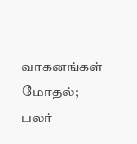வாகனங்கள் மோதல்; பலர்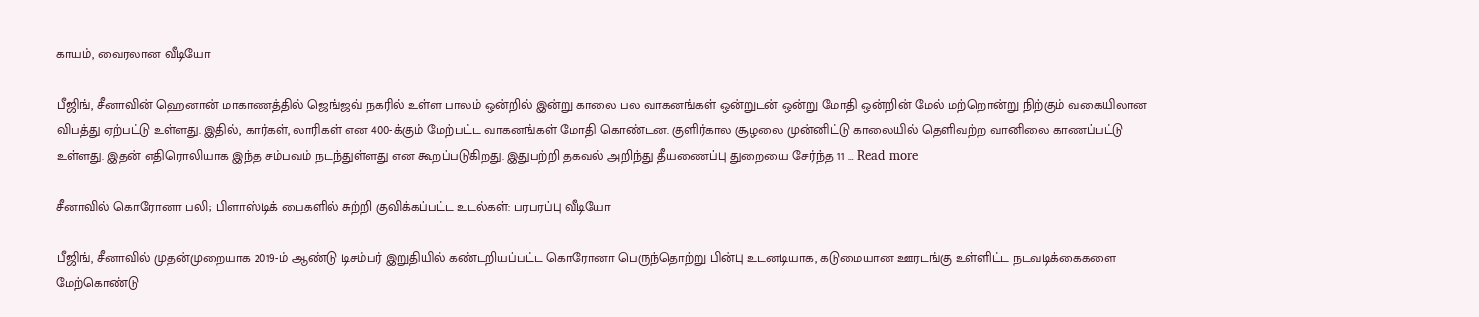காயம், வைரலான வீடியோ

பீஜிங், சீனாவின் ஹெனான் மாகாணத்தில் ஜெங்ஜவ் நகரில் உள்ள பாலம் ஒன்றில் இன்று காலை பல வாகனங்கள் ஒன்றுடன் ஒன்று மோதி ஒன்றின் மேல் மற்றொன்று நிற்கும் வகையிலான விபத்து ஏற்பட்டு உள்ளது. இதில், கார்கள், லாரிகள் என 400-க்கும் மேற்பட்ட வாகனங்கள் மோதி கொண்டன. குளிர்கால சூழலை முன்னிட்டு காலையில் தெளிவற்ற வானிலை காணப்பட்டு உள்ளது. இதன் எதிரொலியாக இந்த சம்பவம் நடந்துள்ளது என கூறப்படுகிறது. இதுபற்றி தகவல் அறிந்து தீயணைப்பு துறையை சேர்ந்த 11 … Read more

சீனாவில் கொரோனா பலி; பிளாஸ்டிக் பைகளில் சுற்றி குவிக்கப்பட்ட உடல்கள்: பரபரப்பு வீடியோ

பீஜிங், சீனாவில் முதன்முறையாக 2019-ம் ஆண்டு டிசம்பர் இறுதியில் கண்டறியப்பட்ட கொரோனா பெருந்தொற்று பின்பு உடனடியாக, கடுமையான ஊரடங்கு உள்ளிட்ட நடவடிக்கைகளை மேற்கொண்டு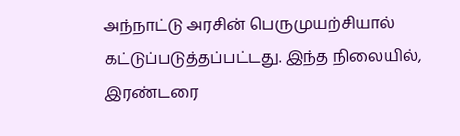அந்நாட்டு அரசின் பெருமுயற்சியால் கட்டுப்படுத்தப்பட்டது. இந்த நிலையில், இரண்டரை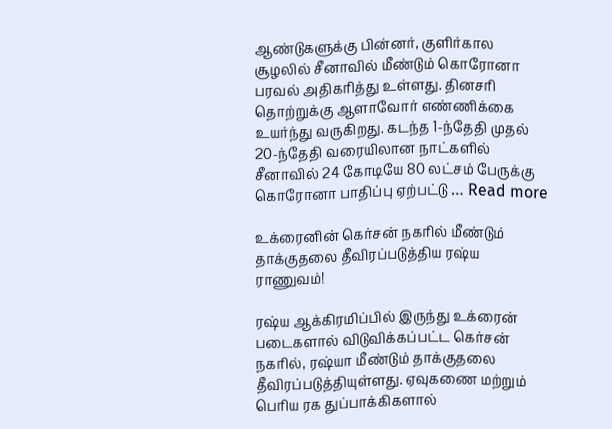ஆண்டுகளுக்கு பின்னர், குளிர்கால சூழலில் சீனாவில் மீண்டும் கொரோனா பரவல் அதிகரித்து உள்ளது. தினசரி தொற்றுக்கு ஆளாவோர் எண்ணிக்கை உயர்ந்து வருகிறது. கடந்த 1-ந்தேதி முதல் 20-ந்தேதி வரையிலான நாட்களில் சீனாவில் 24 கோடியே 80 லட்சம் பேருக்கு கொரோனா பாதிப்பு ஏற்பட்டு … Read more

உக்ரைனின் கெர்சன் நகரில் மீண்டும் தாக்குதலை தீவிரப்படுத்திய ரஷ்ய ராணுவம்!

ரஷ்ய ஆக்கிரமிப்பில் இருந்து உக்ரைன் படைகளால் விடுவிக்கப்பட்ட கெர்சன் நகரில், ரஷ்யா மீண்டும் தாக்குதலை தீவிரப்படுத்தியுள்ளது. ஏவுகணை மற்றும் பெரிய ரக துப்பாக்கிகளால்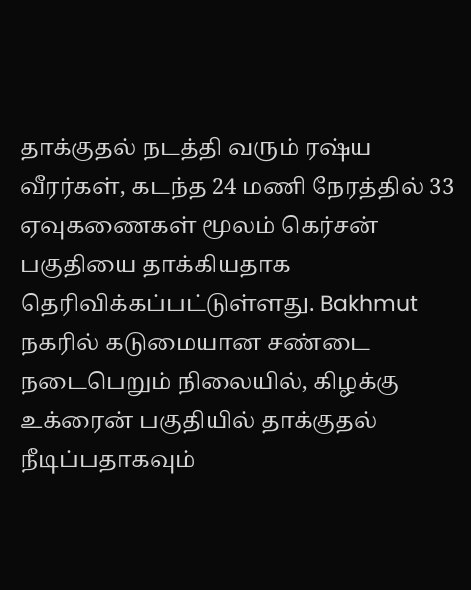தாக்குதல் நடத்தி வரும் ரஷ்ய வீரர்கள், கடந்த 24 மணி நேரத்தில் 33 ஏவுகணைகள் மூலம் கெர்சன் பகுதியை தாக்கியதாக தெரிவிக்கப்பட்டுள்ளது. Bakhmut நகரில் கடுமையான சண்டை நடைபெறும் நிலையில், கிழக்கு உக்ரைன் பகுதியில் தாக்குதல் நீடிப்பதாகவும்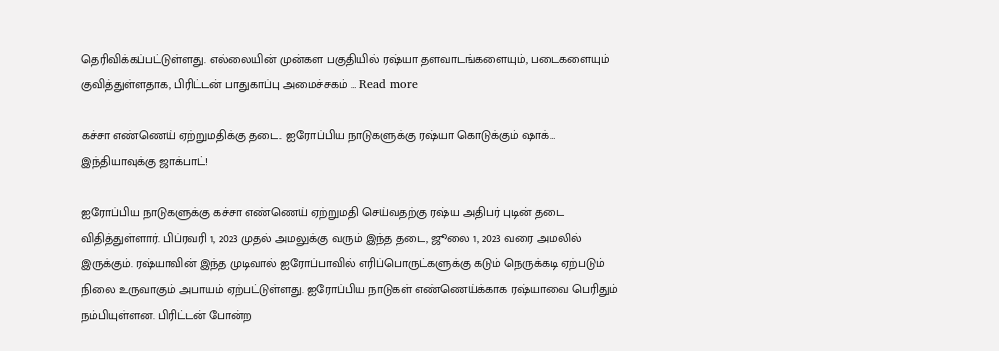தெரிவிக்கப்பட்டுள்ளது. எல்லையின் முன்கள பகுதியில் ரஷ்யா தளவாடங்களையும், படைகளையும் குவித்துள்ளதாக, பிரிட்டன் பாதுகாப்பு அமைச்சகம் … Read more

கச்சா எண்ணெய் ஏற்றுமதிக்கு தடை.. ஐரோப்பிய நாடுகளுக்கு ரஷ்யா கொடுக்கும் ஷாக்… இந்தியாவுக்கு ஜாக்பாட்!

ஐரோப்பிய நாடுகளுக்கு கச்சா எண்ணெய் ஏற்றுமதி செய்வதற்கு ரஷ்ய அதிபர் புடின் தடை விதித்துள்ளார். பிப்ரவரி 1, 2023 முதல் அமலுக்கு வரும் இந்த தடை, ஜூலை 1, 2023 வரை அமலில் இருக்கும். ரஷ்யாவின் இந்த முடிவால் ஐரோப்பாவில் எரிப்பொருட்களுக்கு கடும் நெருக்கடி ஏற்படும் நிலை உருவாகும் அபாயம் ஏற்பட்டுள்ளது. ஐரோப்பிய நாடுகள் எண்ணெய்க்காக ரஷ்யாவை பெரிதும் நம்பியுள்ளன. பிரிட்டன் போன்ற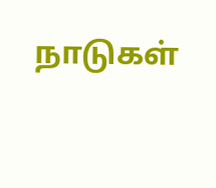நாடுகள்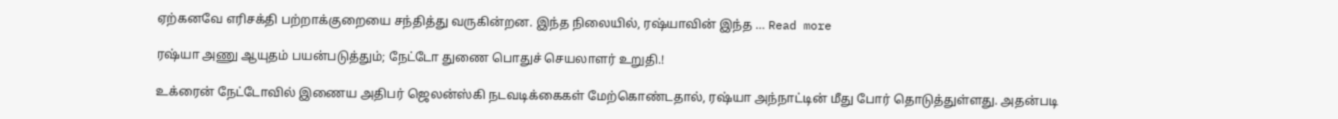ஏற்கனவே எரிசக்தி பற்றாக்குறையை சந்தித்து வருகின்றன. இந்த நிலையில், ரஷ்யாவின் இந்த … Read more

ரஷ்யா அணு ஆயுதம் பயன்படுத்தும்; நேட்டோ துணை பொதுச் செயலாளர் உறுதி.!

உக்ரைன் நேட்டோவில் இணைய அதிபர் ஜெலன்ஸ்கி நடவடிக்கைகள் மேற்கொண்டதால், ரஷ்யா அந்நாட்டின் மீது போர் தொடுத்துள்ளது. அதன்படி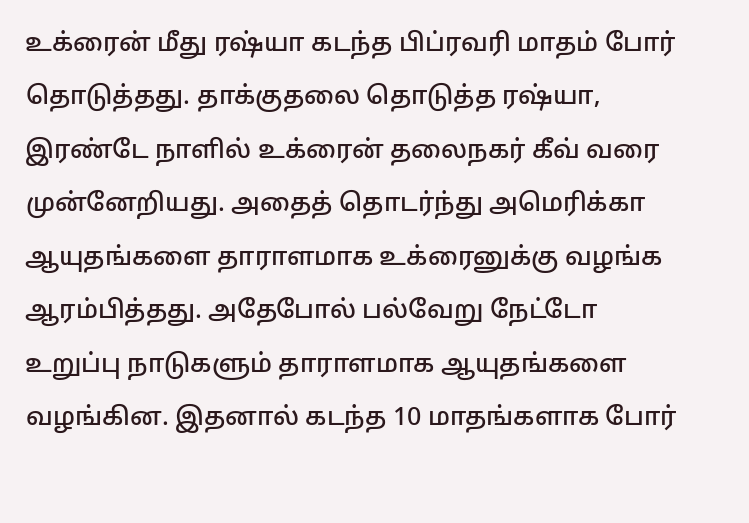உக்ரைன் மீது ரஷ்யா கடந்த பிப்ரவரி மாதம் போர் தொடுத்தது. தாக்குதலை தொடுத்த ரஷ்யா, இரண்டே நாளில் உக்ரைன் தலைநகர் கீவ் வரை முன்னேறியது. அதைத் தொடர்ந்து அமெரிக்கா ஆயுதங்களை தாராளமாக உக்ரைனுக்கு வழங்க ஆரம்பித்தது. அதேபோல் பல்வேறு நேட்டோ உறுப்பு நாடுகளும் தாராளமாக ஆயுதங்களை வழங்கின. இதனால் கடந்த 10 மாதங்களாக போர்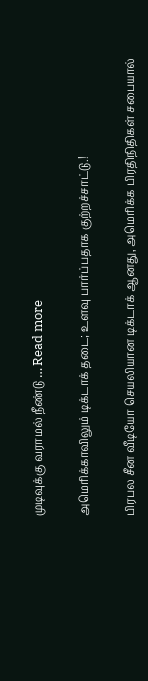முடிவுக்கு வராமல் நீண்டு … Read more

அமெரிக்காவிலும் டிக்டாக் தடை; உளவு பார்ப்பதாக குற்றச்சாட்டு.!

பிரபல சீன வீடியோ செயலியான டிக்டாக் ஆனது, அமெரிக்க பிரதிநிதிகள் சபையால்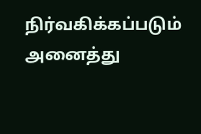நிர்வகிக்கப்படும் அனைத்து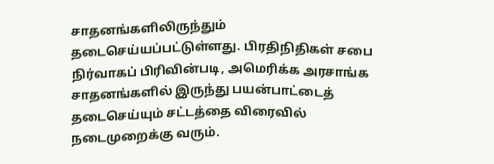சாதனங்களிலிருந்தும் தடைசெய்யப்பட்டுள்ளது. பிரதிநிதிகள் சபை நிர்வாகப் பிரிவின்படி, அமெரிக்க அரசாங்க சாதனங்களில் இருந்து பயன்பாட்டைத் தடைசெய்யும் சட்டத்தை விரைவில் நடைமுறைக்கு வரும்.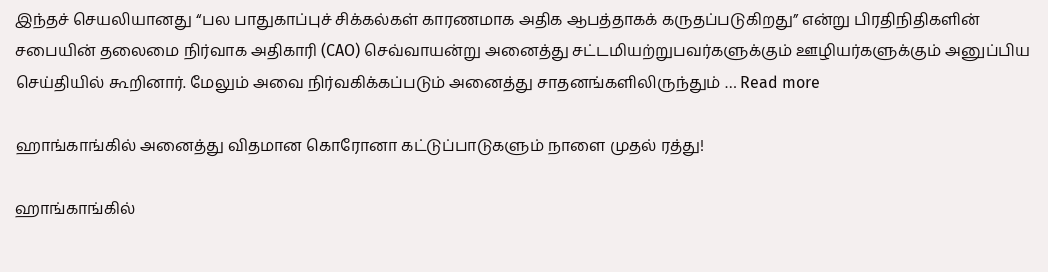இந்தச் செயலியானது “பல பாதுகாப்புச் சிக்கல்கள் காரணமாக அதிக ஆபத்தாகக் கருதப்படுகிறது” என்று பிரதிநிதிகளின் சபையின் தலைமை நிர்வாக அதிகாரி (CAO) செவ்வாயன்று அனைத்து சட்டமியற்றுபவர்களுக்கும் ஊழியர்களுக்கும் அனுப்பிய செய்தியில் கூறினார். மேலும் அவை நிர்வகிக்கப்படும் அனைத்து சாதனங்களிலிருந்தும் … Read more

ஹாங்காங்கில் அனைத்து விதமான கொரோனா கட்டுப்பாடுகளும் நாளை முதல் ரத்து!

ஹாங்காங்கில்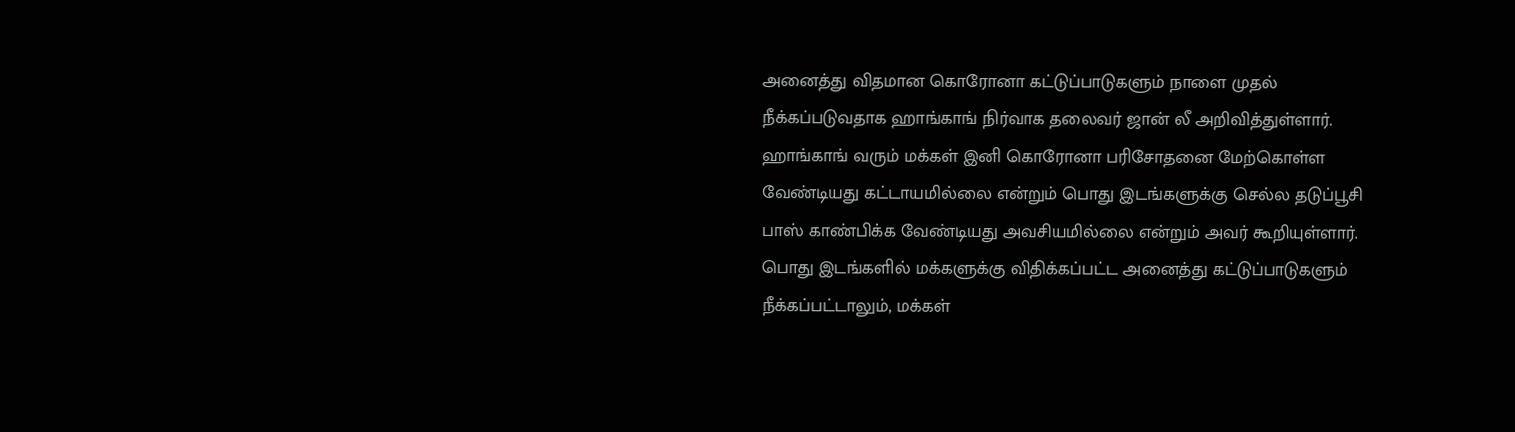அனைத்து விதமான கொரோனா கட்டுப்பாடுகளும் நாளை முதல் நீக்கப்படுவதாக ஹாங்காங் நிர்வாக தலைவர் ஜான் லீ அறிவித்துள்ளார். ஹாங்காங் வரும் மக்கள் இனி கொரோனா பரிசோதனை மேற்கொள்ள வேண்டியது கட்டாயமில்லை என்றும் பொது இடங்களுக்கு செல்ல தடுப்பூசி பாஸ் காண்பிக்க வேண்டியது அவசியமில்லை என்றும் அவர் கூறியுள்ளார். பொது இடங்களில் மக்களுக்கு விதிக்கப்பட்ட அனைத்து கட்டுப்பாடுகளும் நீக்கப்பட்டாலும், மக்கள்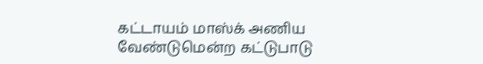கட்டாயம் மாஸ்க் அணிய வேண்டுமென்ற கட்டுபாடு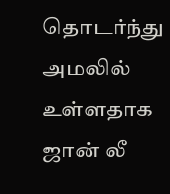தொடர்ந்து அமலில் உள்ளதாக ஜான் லீ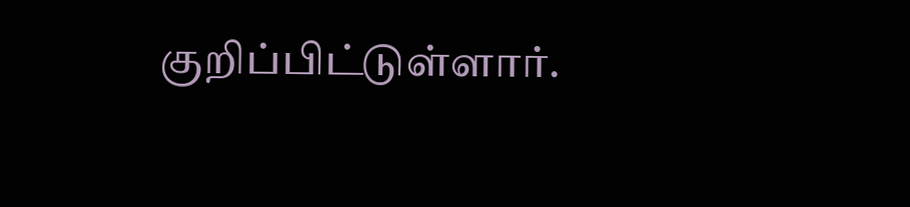குறிப்பிட்டுள்ளார்.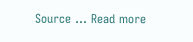Source … Read more